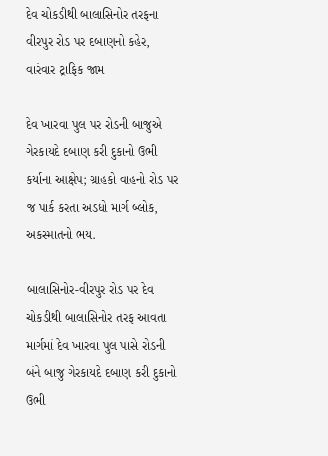દેવ ચોકડીથી બાલાસિનોર તરફના વીરપુર રોડ પર દબાણનો કહેર, વારંવાર ટ્રાફિક જામ

દેવ ખારવા પુલ પર રોડની બાજુએ ગેરકાયદે દબાણ કરી દુકાનો ઉભી કર્યાના આક્ષેપ; ગ્રાહકો વાહનો રોડ પર જ પાર્ક કરતા અડધો માર્ગ બ્લોક, અકસ્માતનો ભય.

બાલાસિનોર-વીરપુર રોડ પર દેવ ચોકડીથી બાલાસિનોર તરફ આવતા માર્ગમાં દેવ ખારવા પુલ પાસે રોડની બંને બાજુ ગેરકાયદે દબાણ કરી દુકાનો ઉભી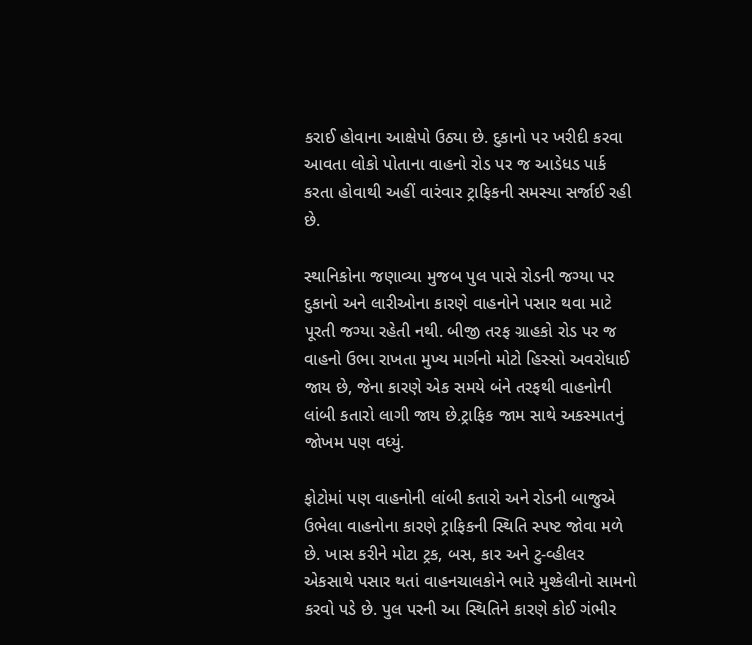કરાઈ હોવાના આક્ષેપો ઉઠ્યા છે. દુકાનો પર ખરીદી કરવા આવતા લોકો પોતાના વાહનો રોડ પર જ આડેધડ પાર્ક કરતા હોવાથી અહીં વારંવાર ટ્રાફિકની સમસ્યા સર્જાઈ રહી છે.

સ્થાનિકોના જણાવ્યા મુજબ પુલ પાસે રોડની જગ્યા પર દુકાનો અને લારીઓના કારણે વાહનોને પસાર થવા માટે પૂરતી જગ્યા રહેતી નથી. બીજી તરફ ગ્રાહકો રોડ પર જ વાહનો ઉભા રાખતા મુખ્ય માર્ગનો મોટો હિસ્સો અવરોધાઈ જાય છે, જેના કારણે એક સમયે બંને તરફથી વાહનોની લાંબી કતારો લાગી જાય છે.ટ્રાફિક જામ સાથે અકસ્માતનું જોખમ પણ વધ્યું.

ફોટોમાં પણ વાહનોની લાંબી કતારો અને રોડની બાજુએ ઉભેલા વાહનોના કારણે ટ્રાફિકની સ્થિતિ સ્પષ્ટ જોવા મળે છે. ખાસ કરીને મોટા ટ્રક, બસ, કાર અને ટુ-વ્હીલર એકસાથે પસાર થતાં વાહનચાલકોને ભારે મુશ્કેલીનો સામનો કરવો પડે છે. પુલ પરની આ સ્થિતિને કારણે કોઈ ગંભીર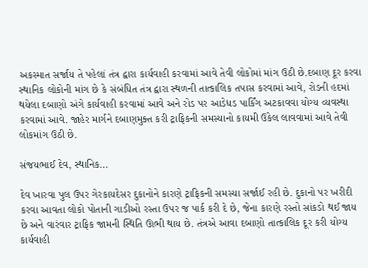અકસ્માત સર્જાય તે પહેલાં તંત્ર દ્વારા કાર્યવાહી કરવામાં આવે તેવી લોકોમાં માંગ ઉઠી છે.દબાણ દૂર કરવા સ્થાનિક લોકોની માંગ છે કે સંબંધિત તંત્ર દ્વારા સ્થળની તાત્કાલિક તપાસ કરવામાં આવે, રોડની હદમાં થયેલા દબાણો અંગે કાર્યવાહી કરવામાં આવે અને રોડ પર આડેધડ પાર્કિંગ અટકાવવા યોગ્ય વ્યવસ્થા કરવામાં આવે. જાહેર માર્ગને દબાણમુક્ત કરી ટ્રાફિકની સમસ્યાનો કાયમી ઉકેલ લાવવામાં આવે તેવી લોકમાંગ ઉઠી છે.

સંજયભાઈ દેવ, સ્થાનિક…

દેવ ખારવા પુલ ઉપર ગેરકાયદેસર દુકાનોને કારણે ટ્રાફિકની સમસ્યા સર્જાઈ રહી છે. દુકાનો પર ખરીદી કરવા આવતા લોકો પોતાની ગાડીઓ રસ્તા ઉપર જ પાર્ક કરી દે છે, જેના કારણે રસ્તો સાંકડો થઈ જાય છે અને વારંવાર ટ્રાફિક જામની સ્થિતિ ઊભી થાય છે. તંત્રએ આવા દબાણો તાત્કાલિક દૂર કરી યોગ્ય કાર્યવાહી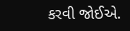કરવી જોઈએ.